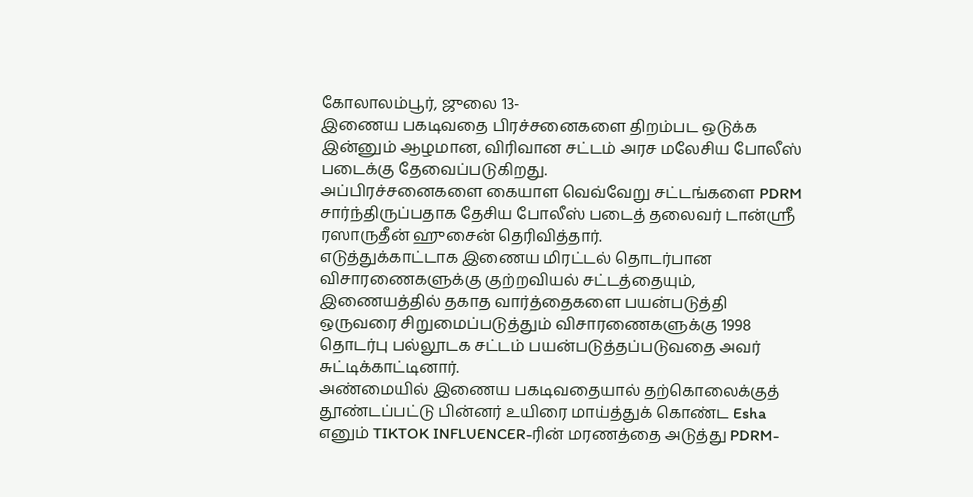கோலாலம்பூர், ஜுலை 13-
இணைய பகடிவதை பிரச்சனைகளை திறம்பட ஒடுக்க இன்னும் ஆழமான, விரிவான சட்டம் அரச மலேசிய போலீஸ் படைக்கு தேவைப்படுகிறது.
அப்பிரச்சனைகளை கையாள வெவ்வேறு சட்டங்களை PDRM சார்ந்திருப்பதாக தேசிய போலீஸ் படைத் தலைவர் டான்ஸ்ரீ ரஸாருதீன் ஹுசைன் தெரிவித்தார்.
எடுத்துக்காட்டாக இணைய மிரட்டல் தொடர்பான விசாரணைகளுக்கு குற்றவியல் சட்டத்தையும், இணையத்தில் தகாத வார்த்தைகளை பயன்படுத்தி ஒருவரை சிறுமைப்படுத்தும் விசாரணைகளுக்கு 1998 தொடர்பு பல்லூடக சட்டம் பயன்படுத்தப்படுவதை அவர் சுட்டிக்காட்டினார்.
அண்மையில் இணைய பகடிவதையால் தற்கொலைக்குத் தூண்டப்பட்டு பின்னர் உயிரை மாய்த்துக் கொண்ட Esha எனும் TIKTOK INFLUENCER-ரின் மரணத்தை அடுத்து PDRM-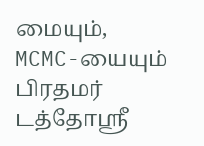மையும், MCMC-யையும் பிரதமர் டத்தோஸ்ரீ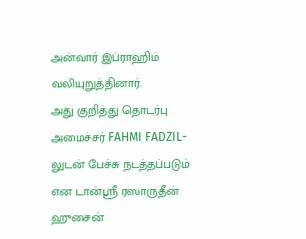அன்வார் இப்ராஹிம் வலியுறுத்தினார்.
அது குறித்து தொடர்பு அமைச்சர் FAHMI FADZIL-லுடன் பேச்சு நடத்தப்படும் என டான்ஸ்ரீ ரஸாருதீன் ஹுசைன்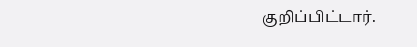குறிப்பிட்டார்.